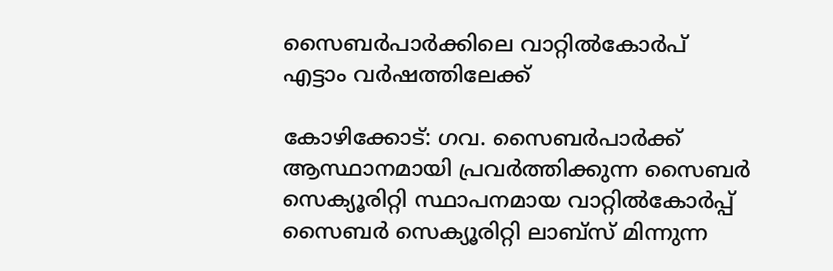സൈബര്‍പാര്‍ക്കിലെ വാറ്റിൽകോർപ്
എട്ടാം വർഷത്തിലേക്ക്

കോഴിക്കോട്: ഗവ. സൈബർപാർക്ക് ആസ്ഥാനമായി പ്രവര്‍ത്തിക്കുന്ന സൈബര്‍ സെക്യൂരിറ്റി സ്ഥാപനമായ വാറ്റിൽകോർപ്പ് സൈബർ സെക്യൂരിറ്റി ലാബ്സ് മിന്നുന്ന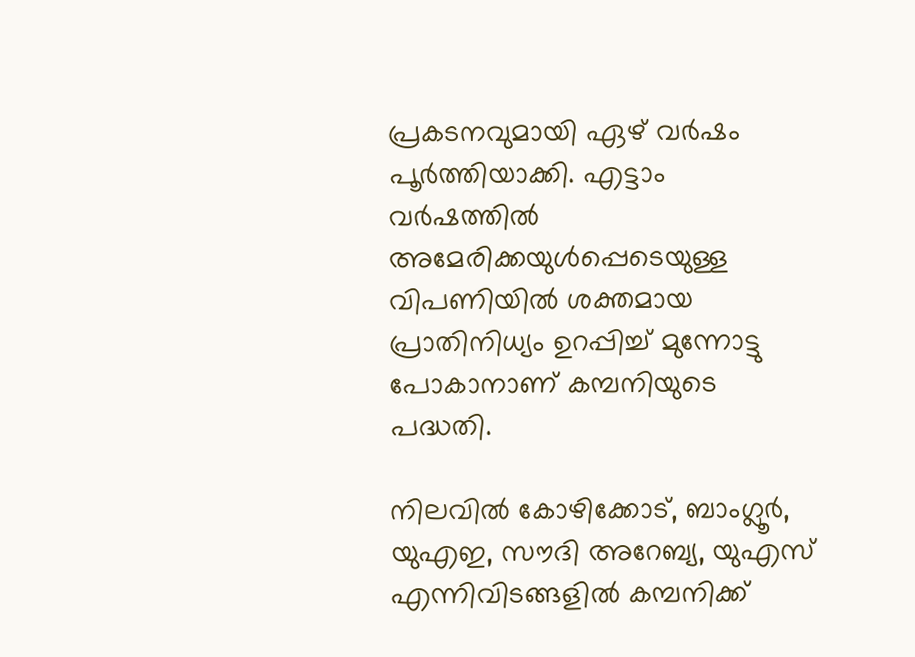പ്രകടനവുമായി ഏഴ് വർഷം പൂര്‍ത്തിയാക്കി. എട്ടാം വര്‍ഷത്തില്‍ അമേരിക്കയുള്‍പ്പെടെയുള്ള വിപണിയില്‍ ശക്തമായ പ്രാതിനിധ്യം ഉറപ്പിച്ച് മുന്നോട്ടു പോകാനാണ് കമ്പനിയുടെ പദ്ധതി.

നിലവിൽ കോഴിക്കോട്, ബാംഗ്ലൂർ, യുഎഇ, സൗദി അറേബ്യ, യുഎസ് എന്നിവിടങ്ങളിൽ കമ്പനിക്ക്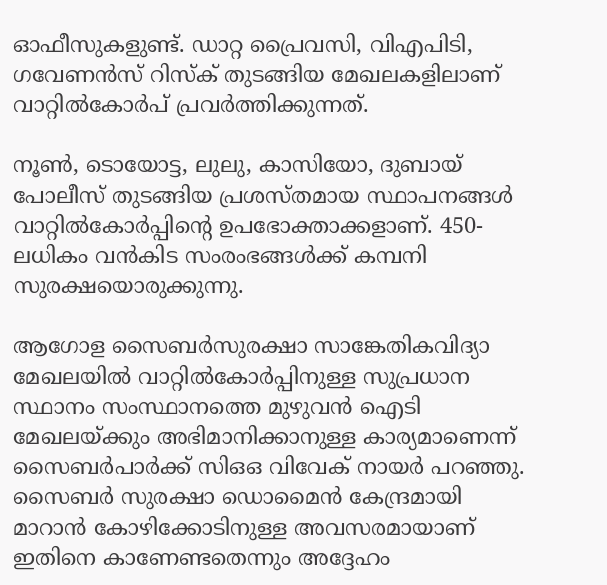ഓഫീസുകളുണ്ട്. ഡാറ്റ പ്രൈവസി, വിഎപിടി, ഗവേണൻസ് റിസ്ക് തുടങ്ങിയ മേഖലകളിലാണ് വാറ്റില്‍കോര്‍പ് പ്രവര്‍ത്തിക്കുന്നത്.

നൂൺ, ടൊയോട്ട, ലുലു, കാസിയോ, ദുബായ് പോലീസ് തുടങ്ങിയ പ്രശസ്തമായ സ്ഥാപനങ്ങള്‍ വാറ്റിൽകോർപ്പിന്റെ ഉപഭോക്താക്കളാണ്. 450-ലധികം വൻകിട സംരംഭങ്ങൾക്ക് കമ്പനി സുരക്ഷയൊരുക്കുന്നു.

ആഗോള സൈബര്‍സുരക്ഷാ സാങ്കേതികവിദ്യാ മേഖലയില്‍ വാറ്റിൽകോർപ്പിനുള്ള സുപ്രധാന സ്ഥാനം സംസ്ഥാനത്തെ മുഴുവന്‍ ഐടി മേഖലയ്ക്കും അഭിമാനിക്കാനുള്ള കാര്യമാണെന്ന് സൈബർപാർക്ക് സിഒഒ വിവേക് നായർ പറഞ്ഞു. സൈബര്‍ സുരക്ഷാ ഡൊമൈന്‍ കേന്ദ്രമായി മാറാന്‍ കോഴിക്കോടിനുള്ള അവസരമായാണ് ഇതിനെ കാണേണ്ടതെന്നും അദ്ദേഹം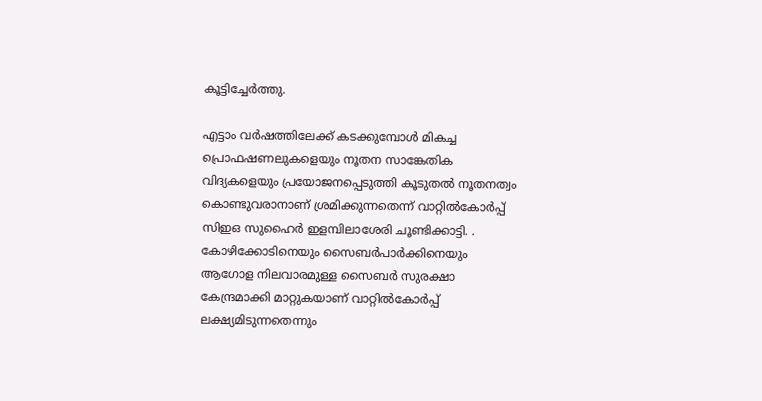കൂട്ടിച്ചേര്‍ത്തു.

എട്ടാം വർഷത്തിലേക്ക് കടക്കുമ്പോൾ മികച്ച പ്രൊഫഷണലുകളെയും നൂതന സാങ്കേതിക വിദ്യകളെയും പ്രയോജനപ്പെടുത്തി കൂടുതല്‍ നൂതനത്വം കൊണ്ടുവരാനാണ് ശ്രമിക്കുന്നതെന്ന് വാറ്റില്‍കോര്‍പ്പ് സിഇഒ സുഹൈര്‍ ഇളമ്പിലാശേരി ചൂണ്ടിക്കാട്ടി. . കോഴിക്കോടിനെയും സൈബർപാർക്കിനെയും ആഗോള നിലവാരമുള്ള സൈബർ സുരക്ഷാ കേന്ദ്രമാക്കി മാറ്റുകയാണ് വാറ്റിൽകോർപ്പ് ലക്ഷ്യമിടുന്നതെന്നും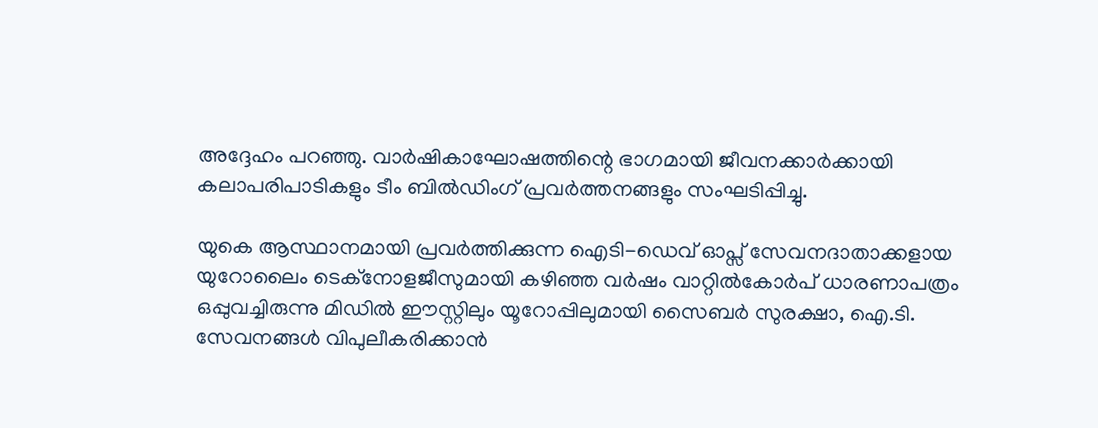അദ്ദേഹം പറഞ്ഞു. വാർഷികാഘോഷത്തിന്റെ ഭാഗമായി ജീവനക്കാർക്കായി കലാപരിപാടികളും ടീം ബിൽഡിംഗ് പ്രവർത്തനങ്ങളും സംഘടിപ്പിച്ചു.

യുകെ ആസ്ഥാനമായി പ്രവര്‍ത്തിക്കുന്ന ഐടി-ഡെവ് ഓപ്സ് സേവനദാതാക്കളായ യുറോലൈം ടെക്നോളജീസുമായി കഴിഞ്ഞ വര്‍ഷം വാറ്റില്‍കോര്‍പ് ധാരണാപത്രം ഒപ്പുവച്ചിരുന്നു മിഡില്‍ ഈസ്റ്റിലും യൂറോപ്പിലുമായി സൈബർ സുരക്ഷാ, ഐ.ടി. സേവനങ്ങൾ വിപുലീകരിക്കാൻ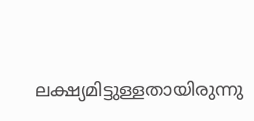ലക്ഷ്യമിട്ടുള്ളതായിരുന്നു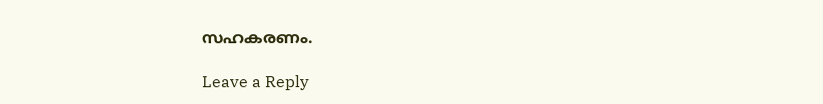സഹകരണം.

Leave a Reply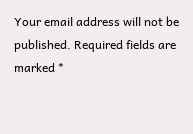Your email address will not be published. Required fields are marked *